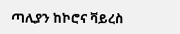ጣሊያን ከኮሮና ቫይረስ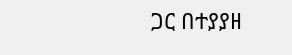ጋር በተያያዘ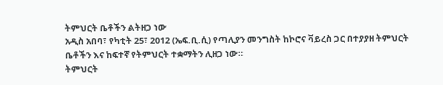ትምህርት ቤቶችን ልትዘጋ ነው
አዲስ አበባ፣ የካቲት 25፣ 2012 (ኤፍ.ቢ.ሲ) የጣሊያን መንግስት ከኮሮና ቫይረስ ጋር በተያያዘ ትምህርት ቤቶችን እና ከፍተኛ የትምህርት ተቋማትን ሊዘጋ ነው።
ትምህርት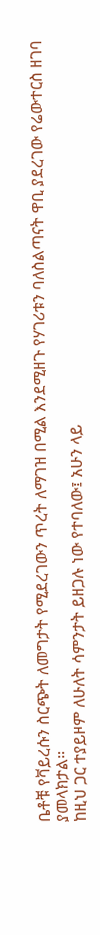ቤቶቹ የቫይረሱን ስርጭት ለመግታት የሚደረገውን ጥረት ለማገዝ በሚል እንደሚዘጉ የሃገሪቱን ባለስልጣናት ዋቢ ያደረገው የሬውተርስ ዘገባ ያመላክታል።
ከዚህ ጋር ተያይዞም ለሁለት ሳምንታት ይዘጋሉ ነው የተባለው፤ አሁን ላይ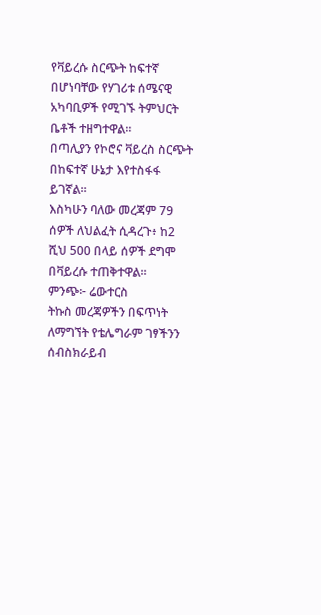የቫይረሱ ስርጭት ከፍተኛ በሆነባቸው የሃገሪቱ ሰሜናዊ አካባቢዎች የሚገኙ ትምህርት ቤቶች ተዘግተዋል።
በጣሊያን የኮሮና ቫይረስ ስርጭት በከፍተኛ ሁኔታ እየተስፋፋ ይገኛል።
እስካሁን ባለው መረጃም 79 ሰዎች ለህልፈት ሲዳረጉ፥ ከ2 ሺህ 500 በላይ ሰዎች ደግሞ በቫይረሱ ተጠቅተዋል።
ምንጭ፦ ሬውተርስ
ትኩስ መረጃዎችን በፍጥነት ለማግኘት የቴሌግራም ገፃችንን ሰብስክራይብ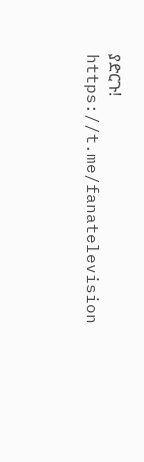ያድርጉ!
https://t.me/fanatelevision